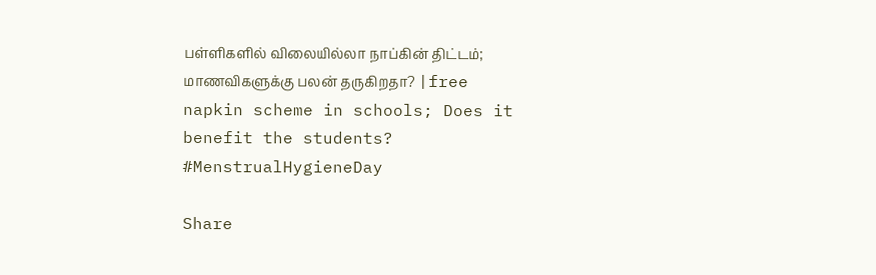பள்ளிகளில் விலையில்லா நாப்கின் திட்டம்; மாணவிகளுக்கு பலன் தருகிறதா? |free napkin scheme in schools; Does it benefit the students? #MenstrualHygieneDay

Share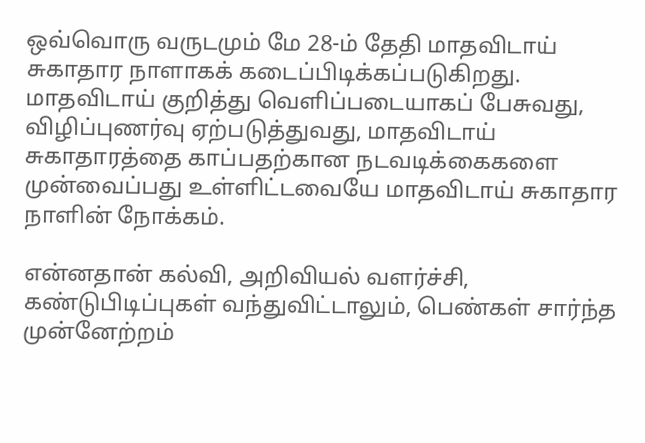ஒவ்வொரு வருடமும் மே 28-ம் தேதி மாதவிடாய் சுகாதார நாளாகக் கடைப்பிடிக்கப்படுகிறது. மாதவிடாய் குறித்து வெளிப்படையாகப் பேசுவது, விழிப்புணர்வு ஏற்படுத்துவது, மாதவிடாய் சுகாதாரத்தை காப்பதற்கான நடவடிக்கைகளை முன்வைப்பது உள்ளிட்டவையே மாதவிடாய் சுகாதார நாளின் நோக்கம்.

என்னதான் கல்வி, அறிவியல் வளர்ச்சி, கண்டுபிடிப்புகள் வந்துவிட்டாலும், பெண்கள் சார்ந்த முன்னேற்றம்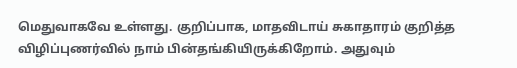மெதுவாகவே உள்ளது. குறிப்பாக, மாதவிடாய் சுகாதாரம் குறித்த விழிப்புணர்வில் நாம் பின்தங்கியிருக்கிறோம். அதுவும்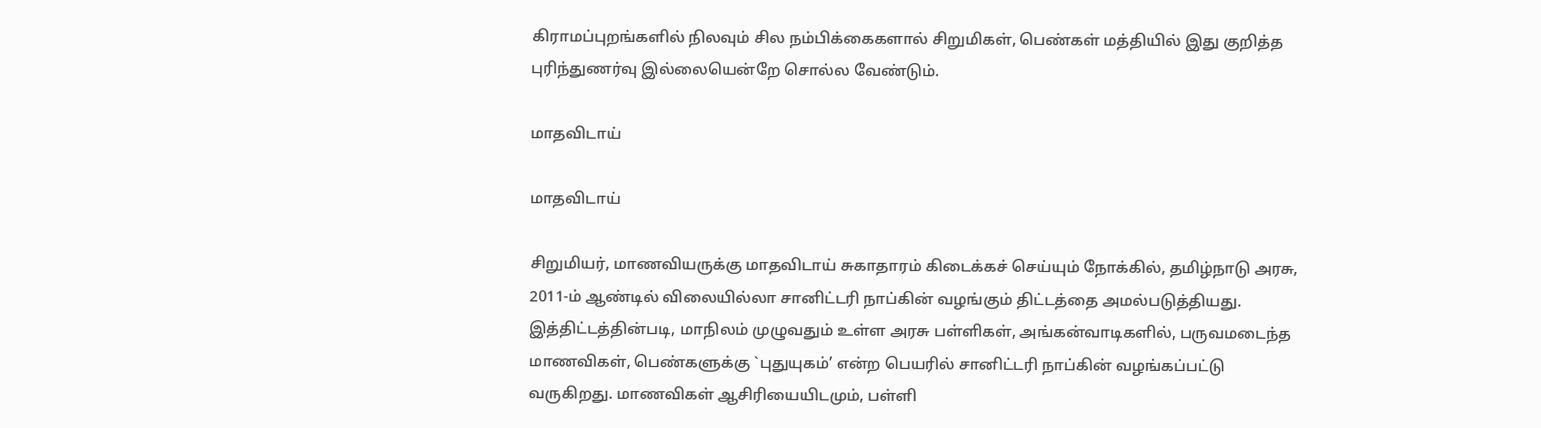கிராமப்புறங்களில் நிலவும் சில நம்பிக்கைகளால் சிறுமிகள், பெண்கள் மத்தியில் இது குறித்த புரிந்துணர்வு இல்லையென்றே சொல்ல வேண்டும்.

மாதவிடாய்

மாதவிடாய்

சிறுமியர், மாணவியருக்கு மாதவிடாய் சுகாதாரம் கிடைக்கச் செய்யும் நோக்கில், தமிழ்நாடு அரசு, 2011-ம் ஆண்டில் விலையில்லா சானிட்டரி நாப்கின் வழங்கும் திட்டத்தை அமல்படுத்தியது. இத்திட்டத்தின்படி, மாநிலம் முழுவதும் உள்ள அரசு பள்ளிகள், அங்கன்வாடிகளில், பருவமடைந்த மாணவிகள், பெண்களுக்கு `புதுயுகம்’ என்ற பெயரில் சானிட்டரி நாப்கின் வழங்கப்பட்டு வருகிறது. மாணவிகள் ஆசிரியையிடமும், பள்ளி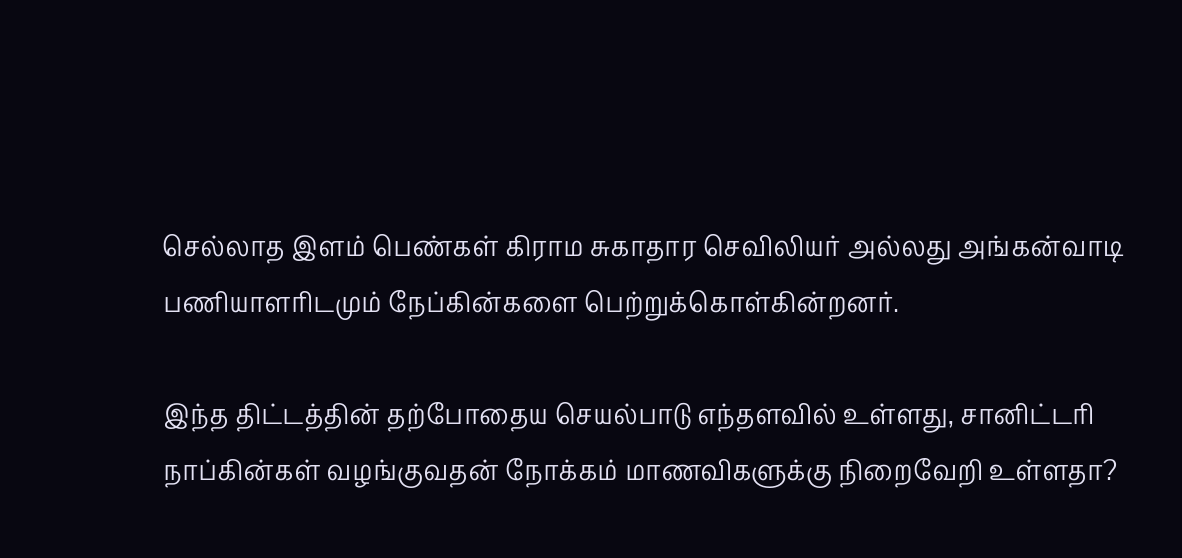செல்லாத இளம் பெண்கள் கிராம சுகாதார செவிலியர் அல்லது அங்கன்வாடி பணியாளரிடமும் நேப்கின்களை பெற்றுக்கொள்கின்றனர்.

இந்த திட்டத்தின் தற்போதைய செயல்பாடு எந்தளவில் உள்ளது, சானிட்டரி நாப்கின்கள் வழங்குவதன் நோக்கம் மாணவிகளுக்கு நிறைவேறி உள்ளதா?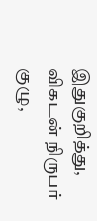இதுகுறித்து, விகடன் நிருபர் குழு,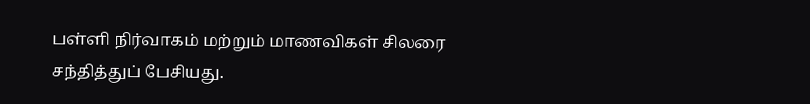பள்ளி நிர்வாகம் மற்றும் மாணவிகள் சிலரை சந்தித்துப் பேசியது.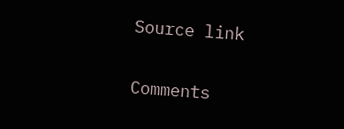Source link

Comments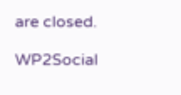are closed.

WP2Social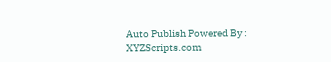Auto Publish Powered By : XYZScripts.com